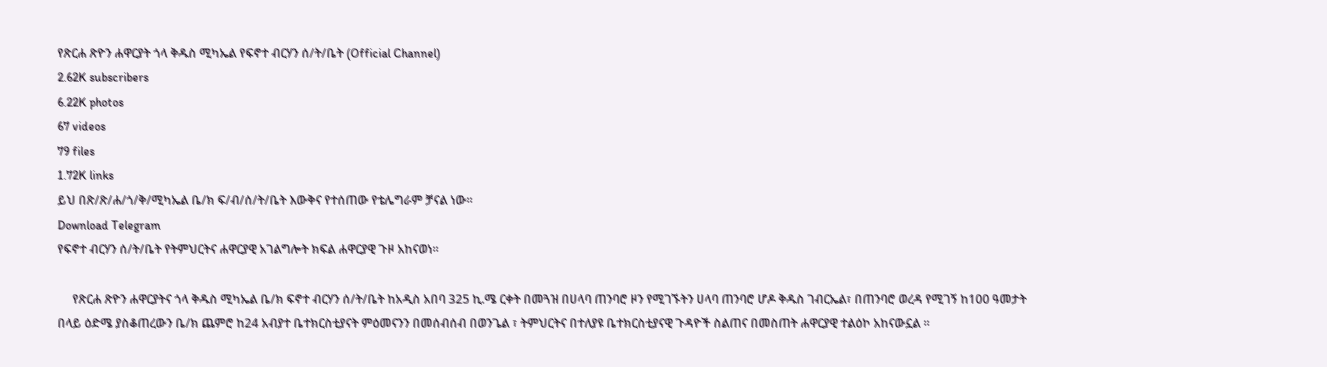የጽርሐ ጽዮን ሐዋርያት ጎላ ቅዱስ ሚካኤል የፍኖተ ብርሃን ሰ/ት/ቤት (Official Channel)
2.62K subscribers
6.22K photos
67 videos
79 files
1.72K links
ይህ በጽ/ጽ/ሐ/ጎ/ቅ/ሚካኤል ቤ/ክ ፍ/ብ/ሰ/ት/ቤት እውቅና የተሰጠው የቴሌግራም ቻናል ነው።
Download Telegram
የፍኖተ ብርሃን ሰ/ት/ቤት የትምህርትና ሐዋርያዊ አገልግሎት ክፍል ሐዋርያዊ ጉዞ አከናወነ።

     የጽርሐ ጽዮን ሐዋርያትና ጎላ ቅዱስ ሚካኤል ቤ/ክ ፍኖተ ብርሃን ሰ/ት/ቤት ከአዲስ አበባ 325 ኪ.ሜ ርቀት በመጓዝ በሀላባ ጠንባሮ ዞን የሚገኙትን ሀላባ ጠንባሮ ሆዶ ቅዱስ ገብርኤል፣ በጠንባሮ ወረዳ የሚገኝ ከ100 ዓመታት በላይ ዕድሜ ያስቆጠረውን ቤ/ክ ጨምሮ ከ24 አብያተ ቤተክርስቲያናት ምዕመናንን በመሰብሰብ በወንጌል ፣ ትምህርትና በተለያዩ ቤተክርስቲያናዊ ጉዳዮች ስልጠና በመስጠት ሐዋርያዊ ተልዕኮ አከናውኗል ።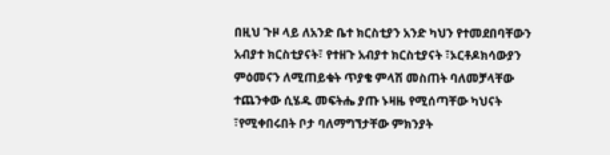በዚህ ጉዞ ላይ ለአንድ ቤተ ክርስቲያን አንድ ካህን የተመደበባቸውን አብያተ ክርስቲያናት፣ የተዘጉ አብያተ ክርስቲያናት ፣ኦርቶዶክሳውያን ምዕመናን ለሚጠይቁት ጥያቄ ምላሽ መስጠት ባለመቻላቸው ተጨንቀው ሲሄዱ መፍትሔ ያጡ ኑዛዜ የሚሰጣቸው ካህናት ፣የሚቀበሩበት ቦታ ባለማግኘታቸው ምክንያት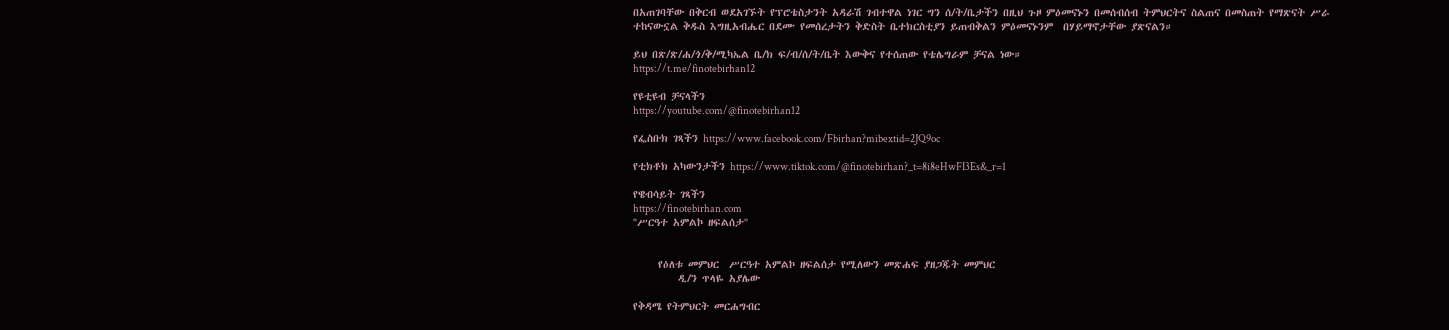በአጠገባቸው በቅርብ ወደአገኙት የፕሮቴስታንት አዳራሽ ገብተዋል ነገር ግን ሰ/ት/ቤታችን በዚህ ጉዞ ምዕመናኑን በመሰብሰብ ትምህርትና ስልጠና በመስጠት የማጽናት ሥራ ተከናውኗል ቅዱስ እግዚአብሔር በደሙ የመሰረታትን ቅድስት ቤተክርስቲያን ይጠብቅልን ምዕመናኑንም  በሃይማኖታቸው ያጽናልን።

ይህ በጽ/ጽ/ሐ/ጎ/ቅ/ሚካኤል ቤ/ክ ፍ/ብ/ሰ/ት/ቤት እውቅና የተሰጠው የቴሌግራም ቻናል ነው።
https://t.me/finotebirhan12

የዩቲዩብ ቻናላችን
https://youtube.com/@finotebirhan12

የፌስቡክ ገጻችን https://www.facebook.com/Fbirhan?mibextid=2JQ9oc

የቲክቶክ አካውንታችን https://www.tiktok.com/@finotebirhan?_t=8i8eHwFI3Es&_r=1

የዌብሳይት ገጻችን
https://finotebirhan.com
''ሥርዓተ አምልኮ ዘፍልሰታ''


     የዕለቱ መምህር  ሥርዓተ አምልኮ ዘፍልሰታ የሚለውን መጽሐፍ ያዘጋጁት መምህር
         ዲ/ን ጥላዬ አያሌው

የቅዳሜ የትምህርት መርሐግብር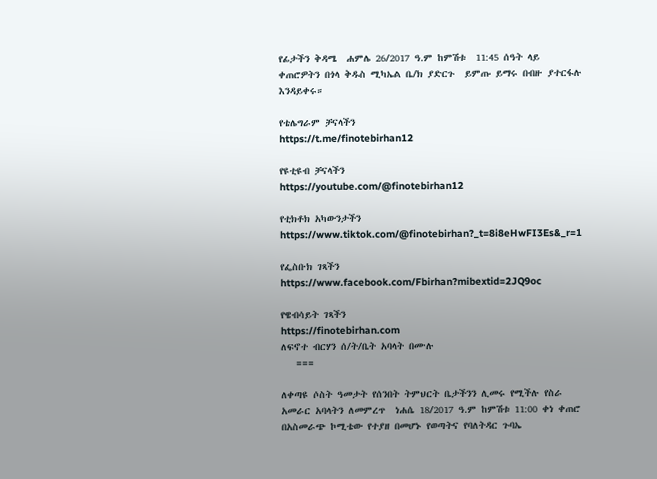የፊታችን ቅዳሜ  ሐምሌ 26/2017 ዓ.ም ከምሽቱ  11:45 ሰዓት ላይ ቀጠሮዎትን በጎላ ቅዱስ ሚካኤል ቤ/ክ ያድርጉ  ይምጡ ይማሩ በብዙ ያተርፋሉ እንዳይቀሩ።

የቴሌግራም ቻናላችን
https://t.me/finotebirhan12

የዩቲዩብ ቻናላችን
https://youtube.com/@finotebirhan12

የቲክቶክ አካውንታችን https://www.tiktok.com/@finotebirhan?_t=8i8eHwFI3Es&_r=1

የፌስቡክ ገጻችን  https://www.facebook.com/Fbirhan?mibextid=2JQ9oc

የዌብሳይት ገጻችን
https://finotebirhan.com
ለፍኖተ ብርሃን ሰ/ት/ቤት አባላት በሙሉ
   ===

ለቀጣዩ ሶስት ዓመታት የሰንበት ትምህርት ቤታችንን ሊመሩ የሚችሉ የስራ አመራር አባላትን ለመምረጥ  ነሐሴ 18/2017 ዓ.ም ከምሽቱ 11:00 ቀነ ቀጠሮ በአስመራጭ ኮሚቴው የተያዘ በመሆኑ የወጣትና የባለትዳር ጉባኤ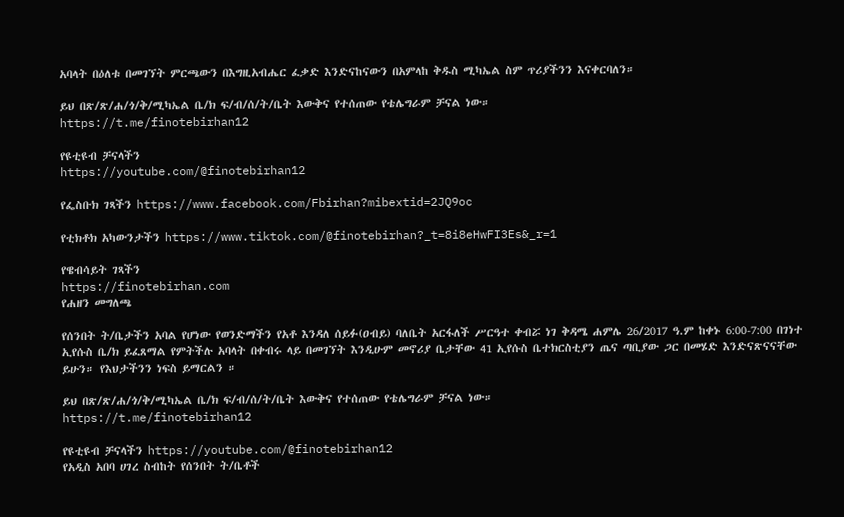አባላት በዕለቱ በመገኘት ምርጫውን በእግዚአብሔር ፈቃድ እንድናከናውን በአምላከ ቅዱስ ሚካኤል ስም ጥሪያችንን እናቀርባለን።

ይህ በጽ/ጽ/ሐ/ጎ/ቅ/ሚካኤል ቤ/ክ ፍ/ብ/ሰ/ት/ቤት እውቅና የተሰጠው የቴሌግራም ቻናል ነው።
https://t.me/finotebirhan12

የዩቲዩብ ቻናላችን
https://youtube.com/@finotebirhan12

የፌስቡክ ገጻችን https://www.facebook.com/Fbirhan?mibextid=2JQ9oc

የቲክቶክ አካውንታችን https://www.tiktok.com/@finotebirhan?_t=8i8eHwFI3Es&_r=1

የዌብሳይት ገጻችን
https://finotebirhan.com
የሐዘን መግለጫ

የሰንበት ት/ቤታችን አባል የሆነው የወንድማችን የአቶ እንዳለ ሰይፉ(ዐብይ) ባለቤት አርፋለች ሥርዓተ ቀብሯ ነገ ቅዳሜ ሐምሌ 26/2017 ዓ.ም ከቀኑ 6:00-7:00 በገነተ ኢየሱስ ቤ/ክ ይፈጸማል የምትችሉ አባላት በቀብሩ ላይ በመገኘት እንዲሁም መኖሪያ ቤታቸው 41 ኢየሱስ ቤተክርስቲያን ጤና ጣቢያው ጋር በመሄድ እንድናጽናናቸው ይሁን። የእህታችንን ነፍስ ይማርልን ።

ይህ በጽ/ጽ/ሐ/ጎ/ቅ/ሚካኤል ቤ/ክ ፍ/ብ/ሰ/ት/ቤት እውቅና የተሰጠው የቴሌግራም ቻናል ነው።
https://t.me/finotebirhan12

የዩቲዩብ ቻናላችን https://youtube.com/@finotebirhan12
የአዲስ አበባ ሀገረ ስብከት የሰንበት ት/ቤቶች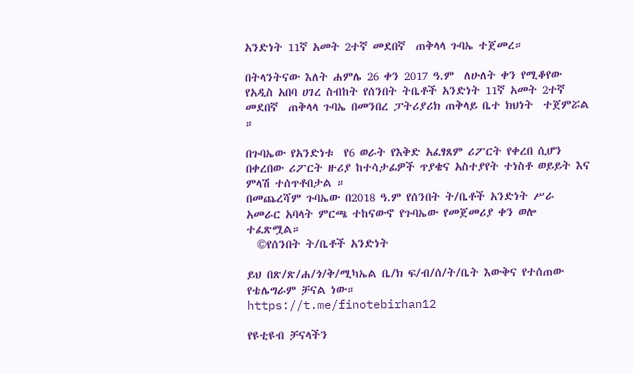አንድነት 11ኛ አመት 2ተኛ መደበኛ  ጠቅላላ ጉባኤ ተጀመረ።

በትላንትናው እለት ሐምሌ 26 ቀን 2017 ዓ.ም  ለሁለት ቀን የሚቆየው የአዲስ አበባ ሀገረ ስብከት የሰንበት ትቤቶች አንድነት 11ኛ አመት 2ተኛ መደበኛ  ጠቅላላ ጉባኤ በመንበረ ፓትሪያሪክ ጠቅላይ ቤተ ክህነት  ተጀምሯል ።

በጉባኤው የአንድነቱ  የ6 ወራት የእቅድ አፈፃጸም ሪፖርት የቀረበ ሲሆን በቀረበው ሪፖርት ዙሪያ ከተሳታፊዎች ጥያቄና አስተያየት ተነስቶ ወይይት እና ምላሽ ተሰጥቶበታል ።
በመጨረሻም ጉባኤው በ2018 ዓ.ም የሰንበት ት/ቤቶች አንድነት ሥራ  አመራር አባላት ምርጫ ተከናውኖ የጉባኤው የመጀመሪያ ቀን ወሎ ተፈጽሟል።
  ©የሰንበት ት/ቤቶች አንድነት

ይህ በጽ/ጽ/ሐ/ጎ/ቅ/ሚካኤል ቤ/ክ ፍ/ብ/ሰ/ት/ቤት እውቅና የተሰጠው የቴሌግራም ቻናል ነው።
https://t.me/finotebirhan12

የዩቲዩብ ቻናላችን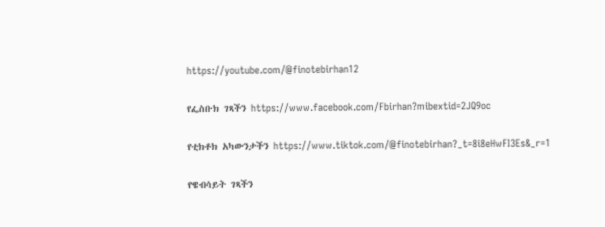https://youtube.com/@finotebirhan12

የፌስቡክ ገጻችን https://www.facebook.com/Fbirhan?mibextid=2JQ9oc

የቲክቶክ አካውንታችን https://www.tiktok.com/@finotebirhan?_t=8i8eHwFI3Es&_r=1

የዌብሳይት ገጻችን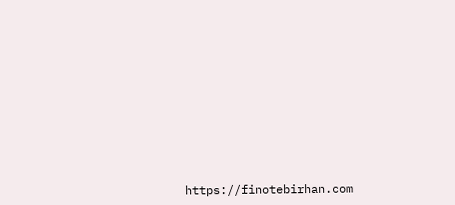https://finotebirhan.com